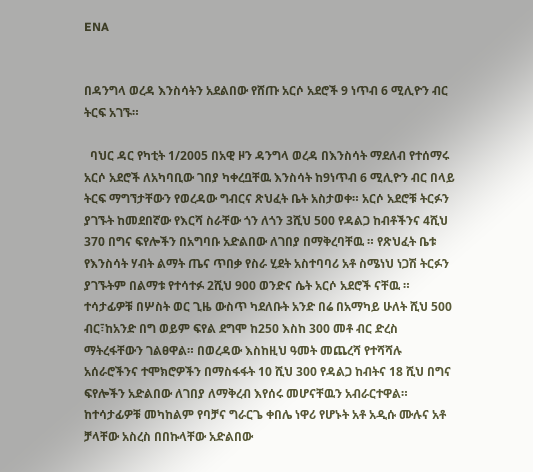ENA


በዳንግላ ወረዳ እንስሳትን አደልበው የሸጡ አርሶ አደሮች 9 ነጥብ 6 ሚሊዮን ብር ትርፍ አገኙ።

  ባህር ዳር የካቲት 1/2005 በአዊ ዞን ዳንግላ ወረዳ በእንስሳት ማደለብ የተሰማሩ አርሶ አደሮች ለአካባቢው ገበያ ካቀረቧቸዉ እንስሳት ከ9ነጥብ 6 ሚሊዮን ብር በላይ ትርፍ ማግኘታቸውን የወረዳው ግብርና ጽህፈት ቤት አስታወቀ። አርሶ አደሮቹ ትርፉን ያገኙት ከመደበኛው የእርሻ ስራቸው ጎን ለጎን 3ሺህ 500 የዳልጋ ከብቶችንና 4ሺህ 370 በግና ፍየሎችን በአግባቡ አድልበው ለገበያ በማቅረባቸዉ ። የጽህፈት ቤቱ የእንስሳት ሃብት ልማት ጤና ጥበቃ የስራ ሂደት አስተባባሪ አቶ ስሜነህ ነጋሽ ትርፉን ያገኙትም በልማቱ የተሳተፉ 2ሺህ 900 ወንድና ሴት አርሶ አደሮች ናቸዉ ። ተሳታፊዎቹ በሦስት ወር ጊዜ ውስጥ ካደለቡት አንድ በሬ በአማካይ ሁለት ሺህ 500 ብር፣ከአንድ በግ ወይም ፍየል ደግሞ ከ250 እስከ 300 መቶ ብር ድረስ ማትረፋቸውን ገልፀዋል። በወረዳው እስከዚህ ዓመት መጨረሻ የተሻሻሉ አሰራሮችንና ተሞክሮዎችን በማስፋፋት 10 ሺህ 300 የዳልጋ ከብትና 18 ሺህ በግና ፍየሎችን አድልበው ለገበያ ለማቅረብ እየሰሩ መሆናቸዉን አብራርተዋል። ከተሳታፊዎቹ መካከልም የባቻና ግራርጌ ቀበሌ ነዋሪ የሆኑት አቶ አዲሱ ሙሉና አቶ ቻላቸው አስረስ በበኩላቸው አድልበው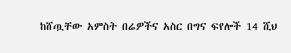ከሸጧቸው አምስት በሬዎችና አስር በግና ፍየሎች 14 ሺህ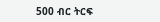500 ብር ትርፍ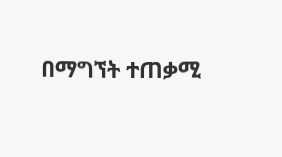በማግኘት ተጠቃሚ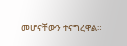መሆናቸውን ተናግረዋል።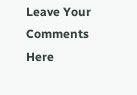Leave Your Comments Here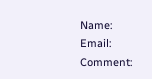Name:
Email:
Comment: